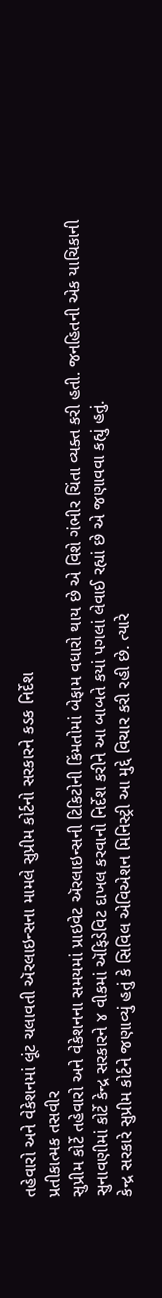તહેવારો અને વેકેશનમાં લૂંટ ચલાવતી ઍરલાઇન્સના મામલે સુપ્રીમ કોર્ટનો સરકારને કડક નિર્દેશ
પ્રતીકાત્મક તસવીર
સુપ્રીમ કોર્ટે તહેવારો અને વેકેશનના સમયમાં પ્રાઇવેટ ઍરલાઇન્સની ટિકિટોની કિંમતોમાં બેફામ વધારો થાય છે એ વિશે ગંભીર ચિંતા વ્યક્ત કરી હતી. જનહિતની એક યાચિકાની સુનાવણીમાં કોર્ટે કેન્દ્ર સરકારને ૪ વીકમાં ઍફિડેવિટ દાખલ કરવાનો નિર્દેશ કરીને આ બાબતે કયાં પગલાં લેવાઈ રહ્યાં છે એ જણાવવા કહ્યું હતું.
કેન્દ્ર સરકારે સુપ્રીમ કોર્ટને જણાવ્યું હતું કે સિવિલ એવિએશન મિનિસ્ટ્રી આ મુદ્દે વિચાર કરી રહી છે. ત્યારે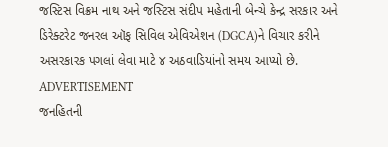જસ્ટિસ વિક્રમ નાથ અને જસ્ટિસ સંદીપ મહેતાની બેન્ચે કેન્દ્ર સરકાર અને ડિરેક્ટરેટ જનરલ ઑફ સિવિલ એવિએશન (DGCA)ને વિચાર કરીને અસરકારક પગલાં લેવા માટે ૪ અઠવાડિયાંનો સમય આપ્યો છે.
ADVERTISEMENT
જનહિતની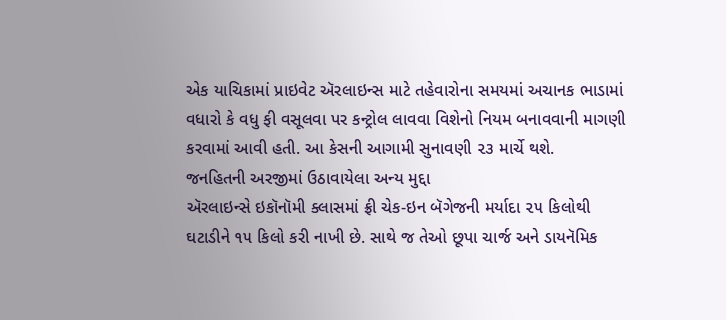એક યાચિકામાં પ્રાઇવેટ ઍરલાઇન્સ માટે તહેવારોના સમયમાં અચાનક ભાડામાં વધારો કે વધુ ફી વસૂલવા પર કન્ટ્રોલ લાવવા વિશેનો નિયમ બનાવવાની માગણી કરવામાં આવી હતી. આ કેસની આગામી સુનાવણી ૨૩ માર્ચે થશે.
જનહિતની અરજીમાં ઉઠાવાયેલા અન્ય મુદ્દા
ઍરલાઇન્સે ઇકૉનૉમી ક્લાસમાં ફ્રી ચેક-ઇન બૅગેજની મર્યાદા ૨૫ કિલોથી ઘટાડીને ૧૫ કિલો કરી નાખી છે. સાથે જ તેઓ છૂપા ચાર્જ અને ડાયનૅમિક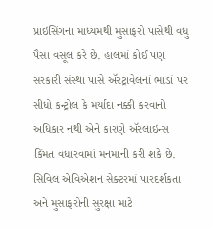પ્રાઇસિંગના માધ્યમથી મુસાફરો પાસેથી વધુ પૈસા વસૂલ કરે છે. હાલમાં કોઈ પણ સરકારી સંસ્થા પાસે ઍરટ્રાવેલનાં ભાડાં પર સીધો કન્ટ્રોલ કે મર્યાદા નક્કી કરવાનો અધિકાર નથી એને કારણે ઍરલાઇન્સ કિંમત વધારવામાં મનમાની કરી શકે છે. સિવિલ એવિએશન સેક્ટરમાં પારદર્શકતા અને મુસાફરોની સુરક્ષા માટે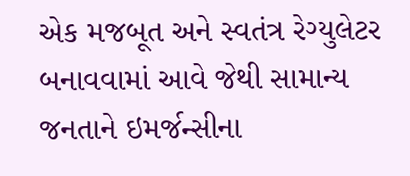એક મજબૂત અને સ્વતંત્ર રેગ્યુલેટર બનાવવામાં આવે જેથી સામાન્ય જનતાને ઇમર્જન્સીના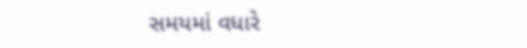સમયમાં વધારે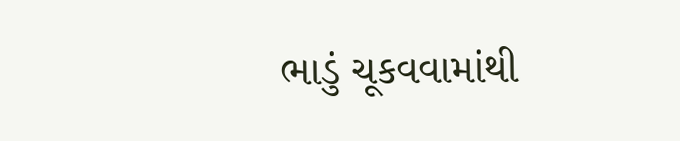ભાડું ચૂકવવામાંથી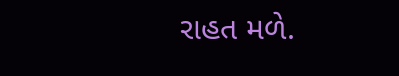રાહત મળે.